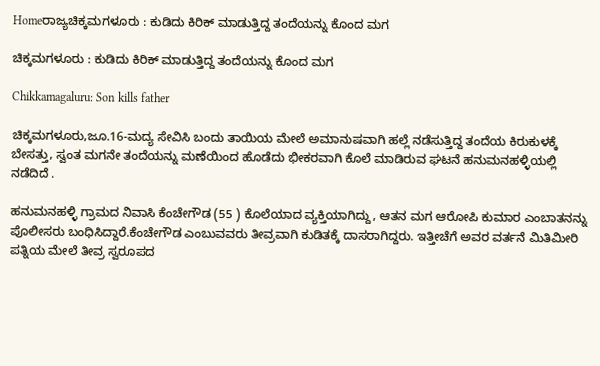Homeರಾಜ್ಯಚಿಕ್ಕಮಗಳೂರು : ಕುಡಿದು ಕಿರಿಕ್ ಮಾಡುತ್ತಿದ್ದ ತಂದೆಯನ್ನು ಕೊಂದ ಮಗ

ಚಿಕ್ಕಮಗಳೂರು : ಕುಡಿದು ಕಿರಿಕ್ ಮಾಡುತ್ತಿದ್ದ ತಂದೆಯನ್ನು ಕೊಂದ ಮಗ

Chikkamagaluru: Son kills father

ಚಿಕ್ಕಮಗಳೂರು,ಜೂ.16-ಮದ್ಯ ಸೇವಿಸಿ ಬಂದು ತಾಯಿಯ ಮೇಲೆ ಅಮಾನುಷವಾಗಿ ಹಲ್ಲೆ ನಡೆಸುತ್ತಿದ್ದ ತಂದೆಯ ಕಿರುಕುಳಕ್ಕೆ ಬೇಸತ್ತು, ಸ್ವಂತ ಮಗನೇ ತಂದೆಯನ್ನು ಮಣೆಯಿಂದ ಹೊಡೆದು ಭೀಕರವಾಗಿ ಕೊಲೆ ಮಾಡಿರುವ ಘಟನೆ ಹನುಮನಹಳ್ಳಿಯಲ್ಲಿ ನಡೆದಿದೆ .

ಹನುಮನಹಳ್ಳಿ ಗ್ರಾಮದ ನಿವಾಸಿ ಕೆಂಚೇಗೌಡ (55 ) ಕೊಲೆಯಾದ ವ್ಯಕ್ತಿಯಾಗಿದ್ದು, ಆತನ ಮಗ ಆರೋಪಿ ಕುಮಾರ ಎಂಬಾತನನ್ನು ಪೊಲೀಸರು ಬಂಧಿಸಿದ್ದಾರೆ.ಕೆಂಚೇಗೌಡ ಎಂಬುವವರು ತೀವ್ರವಾಗಿ ಕುಡಿತಕ್ಕೆ ದಾಸರಾಗಿದ್ದರು. ಇತ್ತೀಚೆಗೆ ಅವರ ವರ್ತನೆ ಮಿತಿಮೀರಿ ಪತ್ನಿಯ ಮೇಲೆ ತೀವ್ರ ಸ್ವರೂಪದ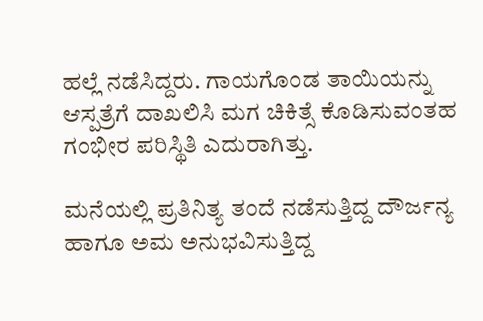ಹಲ್ಲೆ ನಡೆಸಿದ್ದರು. ಗಾಯಗೊಂಡ ತಾಯಿಯನ್ನು ಆಸ್ಪತ್ರೆಗೆ ದಾಖಲಿಸಿ ಮಗ ಚಿಕಿತ್ಸೆ ಕೊಡಿಸುವಂತಹ ಗಂಭೀರ ಪರಿಸ್ಥಿತಿ ಎದುರಾಗಿತ್ತು.

ಮನೆಯಲ್ಲಿ ಪ್ರತಿನಿತ್ಯ ತಂದೆ ನಡೆಸುತ್ತಿದ್ದ ದೌರ್ಜನ್ಯ ಹಾಗೂ ಅಮ ಅನುಭವಿಸುತ್ತಿದ್ದ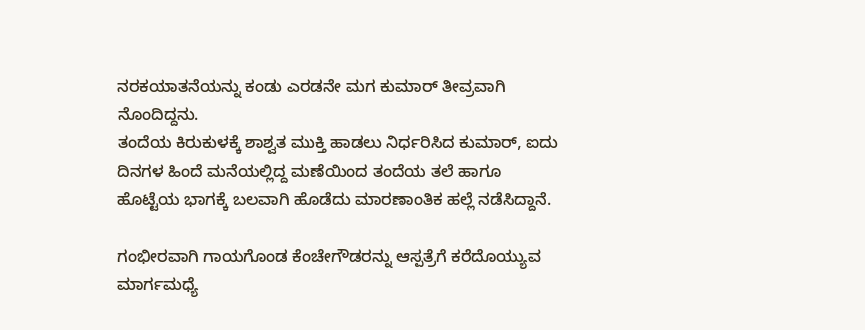ನರಕಯಾತನೆಯನ್ನು ಕಂಡು ಎರಡನೇ ಮಗ ಕುಮಾರ್‌ ತೀವ್ರವಾಗಿ ನೊಂದಿದ್ದನು.
ತಂದೆಯ ಕಿರುಕುಳಕ್ಕೆ ಶಾಶ್ವತ ಮುಕ್ತಿ ಹಾಡಲು ನಿರ್ಧರಿಸಿದ ಕುಮಾರ್‌, ಐದು ದಿನಗಳ ಹಿಂದೆ ಮನೆಯಲ್ಲಿದ್ದ ಮಣೆಯಿಂದ ತಂದೆಯ ತಲೆ ಹಾಗೂ ಹೊಟ್ಟೆಯ ಭಾಗಕ್ಕೆ ಬಲವಾಗಿ ಹೊಡೆದು ಮಾರಣಾಂತಿಕ ಹಲ್ಲೆ ನಡೆಸಿದ್ದಾನೆ.

ಗಂಭೀರವಾಗಿ ಗಾಯಗೊಂಡ ಕೆಂಚೇಗೌಡರನ್ನು ಆಸ್ಪತ್ರೆಗೆ ಕರೆದೊಯ್ಯುವ ಮಾರ್ಗಮಧ್ಯೆ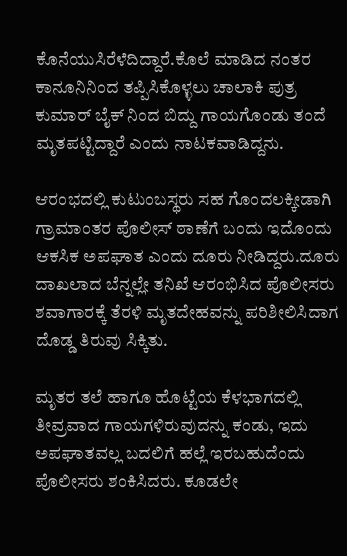ಕೊನೆಯುಸಿರೆಳೆದಿದ್ದಾರೆ.ಕೊಲೆ ಮಾಡಿದ ನಂತರ ಕಾನೂನಿನಿಂದ ತಪ್ಪಿಸಿಕೊಳ್ಳಲು ಚಾಲಾಕಿ ಪುತ್ರ ಕುಮಾರ್‌ ಬೈಕ್‌ ನಿಂದ ಬಿದ್ದು ಗಾಯಗೊಂಡು ತಂದೆ ಮೃತಪಟ್ಟಿದ್ದಾರೆ ಎಂದು ನಾಟಕವಾಡಿದ್ದನು.

ಆರಂಭದಲ್ಲಿ ಕುಟುಂಬಸ್ಥರು ಸಹ ಗೊಂದಲಕ್ಕೀಡಾಗಿ ಗ್ರಾಮಾಂತರ ಪೊಲೀಸ್‌‍ ಠಾಣೆಗೆ ಬಂದು ಇದೊಂದು ಆಕಸಿಕ ಅಪಘಾತ ಎಂದು ದೂರು ನೀಡಿದ್ದರು.ದೂರು ದಾಖಲಾದ ಬೆನ್ನಲ್ಲೇ ತನಿಖೆ ಆರಂಭಿಸಿದ ಪೊಲೀಸರು ಶವಾಗಾರಕ್ಕೆ ತೆರಳಿ ಮೃತದೇಹವನ್ನು ಪರಿಶೀಲಿಸಿದಾಗ ದೊಡ್ಡ ತಿರುವು ಸಿಕ್ಕಿತು.

ಮೃತರ ತಲೆ ಹಾಗೂ ಹೊಟ್ಟೆಯ ಕೆಳಭಾಗದಲ್ಲಿ ತೀವ್ರವಾದ ಗಾಯಗಳಿರುವುದನ್ನು ಕಂಡು, ಇದು ಅಪಘಾತವಲ್ಲ ಬದಲಿಗೆ ಹಲ್ಲೆ ಇರಬಹುದೆಂದು ಪೊಲೀಸರು ಶಂಕಿಸಿದರು. ಕೂಡಲೇ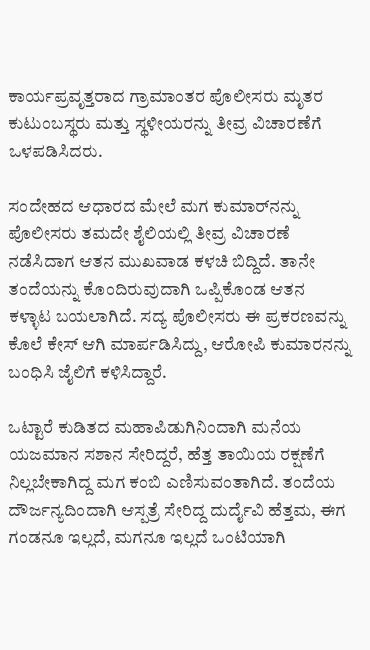ಕಾರ್ಯಪ್ರವೃತ್ತರಾದ ಗ್ರಾಮಾಂತರ ಪೊಲೀಸರು ಮೃತರ ಕುಟುಂಬಸ್ಥರು ಮತ್ತು ಸ್ಥಳೀಯರನ್ನು ತೀವ್ರ ವಿಚಾರಣೆಗೆ ಒಳಪಡಿಸಿದರು.

ಸಂದೇಹದ ಆಧಾರದ ಮೇಲೆ ಮಗ ಕುಮಾರ್‌ನನ್ನು ಪೊಲೀಸರು ತಮದೇ ಶೈಲಿಯಲ್ಲಿ ತೀವ್ರ ವಿಚಾರಣೆ ನಡೆಸಿದಾಗ ಆತನ ಮುಖವಾಡ ಕಳಚಿ ಬಿದ್ದಿದೆ. ತಾನೇ ತಂದೆಯನ್ನು ಕೊಂದಿರುವುದಾಗಿ ಒಪ್ಪಿಕೊಂಡ ಆತನ ಕಳ್ಳಾಟ ಬಯಲಾಗಿದೆ. ಸದ್ಯ ಪೊಲೀಸರು ಈ ಪ್ರಕರಣವನ್ನು ಕೊಲೆ ಕೇಸ್‌‍ ಆಗಿ ಮಾರ್ಪಡಿಸಿದ್ದು, ಆರೋಪಿ ಕುಮಾರನನ್ನು ಬಂಧಿಸಿ ಜೈಲಿಗೆ ಕಳಿಸಿದ್ದಾರೆ.

ಒಟ್ಟಾರೆ ಕುಡಿತದ ಮಹಾಪಿಡುಗಿನಿಂದಾಗಿ ಮನೆಯ ಯಜಮಾನ ಸಶಾನ ಸೇರಿದ್ದರೆ, ಹೆತ್ತ ತಾಯಿಯ ರಕ್ಷಣೆಗೆ ನಿಲ್ಲಬೇಕಾಗಿದ್ದ ಮಗ ಕಂಬಿ ಎಣಿಸುವಂತಾಗಿದೆ. ತಂದೆಯ ದೌರ್ಜನ್ಯದಿಂದಾಗಿ ಆಸ್ಪತ್ರೆ ಸೇರಿದ್ದ ದುರ್ದೈವಿ ಹೆತ್ತಮ, ಈಗ ಗಂಡನೂ ಇಲ್ಲದೆ, ಮಗನೂ ಇಲ್ಲದೆ ಒಂಟಿಯಾಗಿ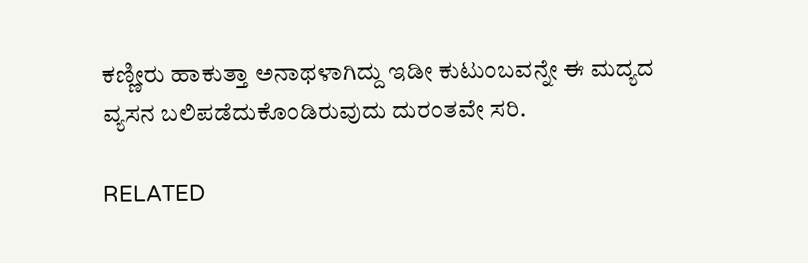ಕಣ್ಣೀರು ಹಾಕುತ್ತಾ ಅನಾಥಳಾಗಿದ್ದು ಇಡೀ ಕುಟುಂಬವನ್ನೇ ಈ ಮದ್ಯದ ವ್ಯಸನ ಬಲಿಪಡೆದುಕೊಂಡಿರುವುದು ದುರಂತವೇ ಸರಿ.

RELATED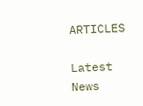ARTICLES

Latest News